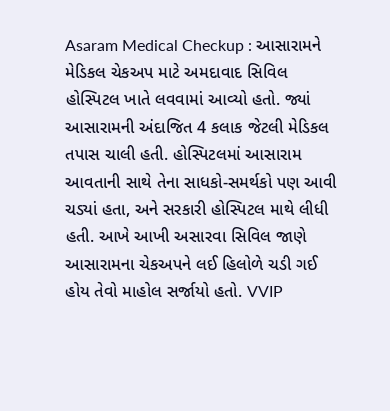Asaram Medical Checkup : આસારામને મેડિકલ ચેકઅપ માટે અમદાવાદ સિવિલ હોસ્પિટલ ખાતે લવવામાં આવ્યો હતો. જ્યાં આસારામની અંદાજિત 4 કલાક જેટલી મેડિકલ તપાસ ચાલી હતી. હોસ્પિટલમાં આસારામ આવતાની સાથે તેના સાધકો-સમર્થકો પણ આવી ચડ્યાં હતા, અને સરકારી હોસ્પિટલ માથે લીધી હતી. આખે આખી અસારવા સિવિલ જાણે આસારામના ચેકઅપને લઈ હિલોળે ચડી ગઈ હોય તેવો માહોલ સર્જાયો હતો. VVIP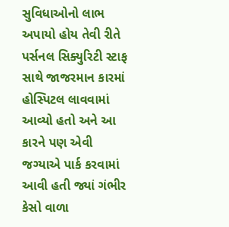સુવિધાઓનો લાભ અપાયો હોય તેવી રીતે પર્સનલ સિક્યુરિટી સ્ટાફ સાથે જાજરમાન કારમાં હોસ્પિટલ લાવવામાં આવ્યો હતો અને આ કારને પણ એવી જગ્યાએ પાર્ક કરવામાં આવી હતી જ્યાં ગંભીર કેસો વાળા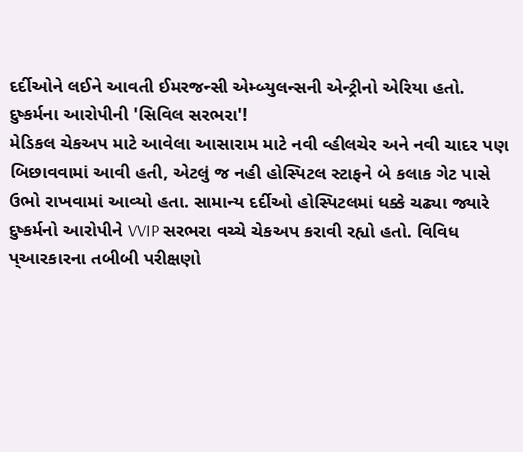દર્દીઓને લઈને આવતી ઈમરજન્સી એમ્બ્યુલન્સની એન્ટ્રીનો એરિયા હતો.
દુષ્કર્મના આરોપીની 'સિવિલ સરભરા'!
મેડિકલ ચેકઅપ માટે આવેલા આસારામ માટે નવી વ્હીલચેર અને નવી ચાદર પણ બિછાવવામાં આવી હતી, એટલું જ નહી હોસ્પિટલ સ્ટાફને બે કલાક ગેટ પાસે ઉભો રાખવામાં આવ્યો હતા. સામાન્ય દર્દીઓ હોસ્પિટલમાં ધક્કે ચઢ્યા જ્યારે દુષ્કર્મનો આરોપીને VVIP સરભરા વચ્ચે ચેકઅપ કરાવી રહ્યો હતો. વિવિધ પ્આરકારના તબીબી પરીક્ષણો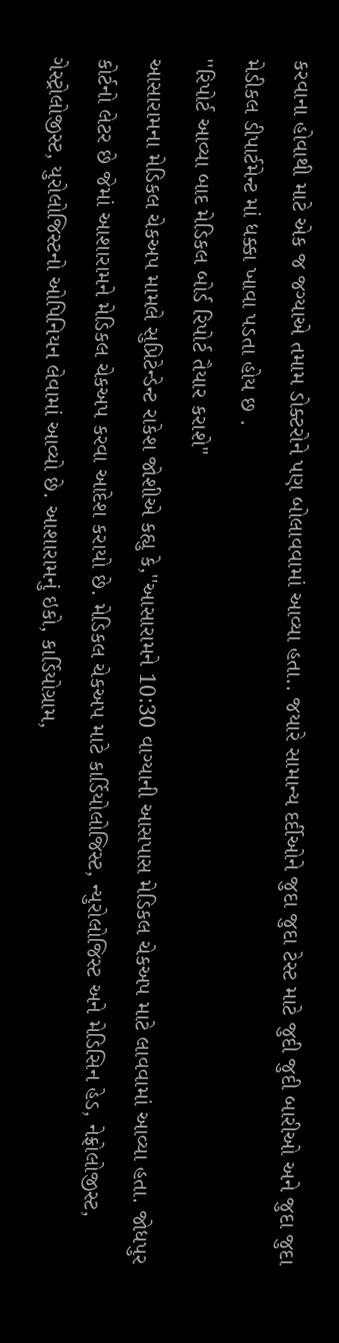કરવાના હોવાથી માટે એક જ જગ્યાએ તમામ ડોક્ટરોને પણ બોલાવવામાં આવ્યા હતા.. જયારે સામાન્ય દર્દીઓને જુદા જુદા ટેસ્ટ માટે જુદી જુદી બારીઓ અને જુદા જુદા મેડીકલ ડીપાર્ટમેન્ટ માં ધક્કા ખાવા પડતા હોય છ .
''રિપોર્ટ આવ્યા બાદ મેડિકલ બોર્ડ રિપોર્ટ તૈયાર કરાશે''
આસારામના મેડિકલ ચેકઅપ મામલે સુપ્રિટેન્ડેન્ટ રાકેશ જોશીએ કહ્યુ કે,''આસારામને 10:30 વાગ્યાની આસપાસ મેડિકલ ચેકઅપ માટે લાવવામાં આવ્યા હતા. જોધપુર કોર્ટનો લેટર છે જેમાં આશારામને મેડિકલ ચેકઅપ કરવા આદેશ કરાયો છે. મેડિકલ ચેકઅપ માટે કાર્ડિયોલોજિસ્ટ, ન્યુરોલોજિસ્ટ અને મેડિસિન હેડ, નેફ્રોલોજીસ્ટ, ગેસ્ટ્રોલોજીસ્ટ, યુરોલોજિસ્ટનો ઓપિનિયન લેવામાં આવ્યો છે. આશારામનું ઇકો, કાર્ડિયોગ્રામ,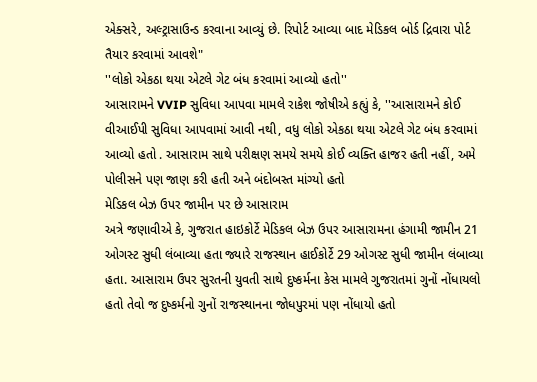એક્સરે, અલ્ટ્રાસાઉન્ડ કરવાના આવ્યું છે. રિપોર્ટ આવ્યા બાદ મેડિકલ બોર્ડ દ્રિવારા પોર્ટ તૈયાર કરવામાં આવશે"
''લોકો એકઠા થયા એટલે ગેટ બંધ કરવામાં આવ્યો હતો''
આસારામને VVIP સુવિધા આપવા મામલે રાકેશ જોષીએ કહ્યું કે, ''આસારામને કોઈ વીઆઈપી સુવિધા આપવામાં આવી નથી, વધુ લોકો એકઠા થયા એટલે ગેટ બંધ કરવામાં આવ્યો હતો . આસારામ સાથે પરીક્ષણ સમયે સમયે કોઈ વ્યક્તિ હાજર હતી નહીં, અમે પોલીસને પણ જાણ કરી હતી અને બંદોબસ્ત માંગ્યો હતો
મેડિકલ બેઝ ઉપર જામીન પર છે આસારામ
અત્રે જણાવીએ કે, ગુજરાત હાઇકોર્ટે મેડિકલ બેઝ ઉપર આસારામના હંગામી જામીન 21 ઓગસ્ટ સુધી લંબાવ્યા હતા જ્યારે રાજસ્થાન હાઈકોર્ટે 29 ઓગસ્ટ સુધી જામીન લંબાવ્યા હતા. આસારામ ઉપર સુરતની યુવતી સાથે દુષ્કર્મના કેસ મામલે ગુજરાતમાં ગુનોં નોંધાયલો હતો તેવો જ દુષ્કર્મનો ગુનોં રાજસ્થાનના જોધપુરમાં પણ નોંધાયો હતો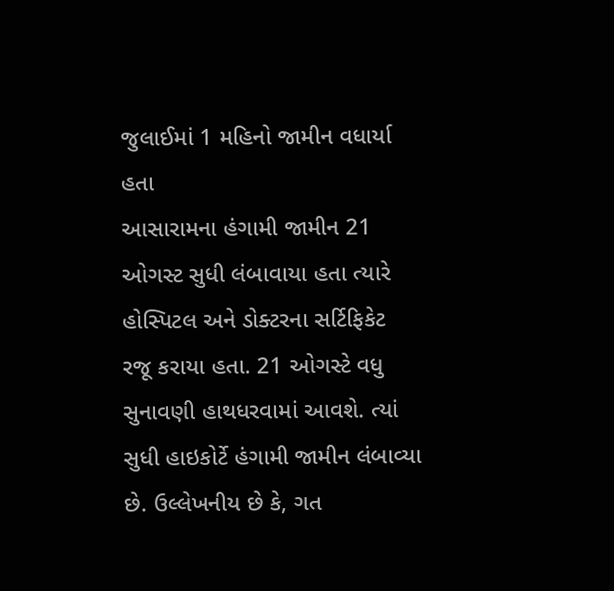જુલાઈમાં 1 મહિનો જામીન વધાર્યા હતા
આસારામના હંગામી જામીન 21 ઓગસ્ટ સુધી લંબાવાયા હતા ત્યારે હોસ્પિટલ અને ડોક્ટરના સર્ટિફિકેટ રજૂ કરાયા હતા. 21 ઓગસ્ટે વધુ સુનાવણી હાથધરવામાં આવશે. ત્યાં સુધી હાઇકોર્ટે હંગામી જામીન લંબાવ્યા છે. ઉલ્લેખનીય છે કે, ગત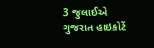3 જુલાઈએ ગુજરાત હાઇકોર્ટે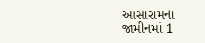આસારામના જામીનમાં 1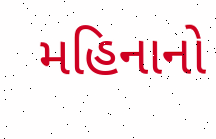મહિનાનો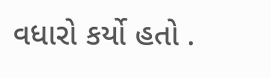વધારો કર્યો હતો .